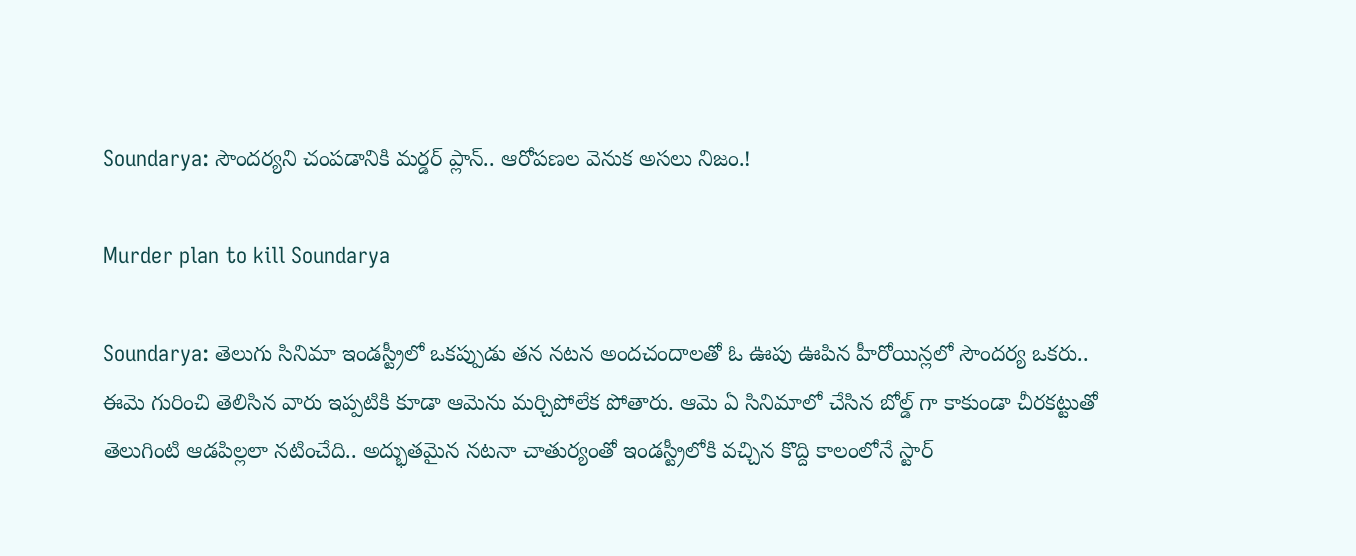Soundarya: సౌందర్యని చంపడానికి మర్డర్ ప్లాన్.. ఆరోపణల వెనుక అసలు నిజం.!

Murder plan to kill Soundarya

Soundarya: తెలుగు సినిమా ఇండస్ట్రీలో ఒకప్పుడు తన నటన అందచందాలతో ఓ ఊపు ఊపిన హీరోయిన్లలో సౌందర్య ఒకరు.. ఈమె గురించి తెలిసిన వారు ఇప్పటికి కూడా ఆమెను మర్చిపోలేక పోతారు. ఆమె ఏ సినిమాలో చేసిన బోల్డ్ గా కాకుండా చీరకట్టుతో తెలుగింటి ఆడపిల్లలా నటించేది.. అద్భుతమైన నటనా చాతుర్యంతో ఇండస్ట్రీలోకి వచ్చిన కొద్ది కాలంలోనే స్టార్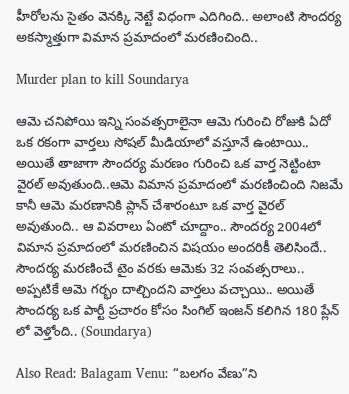హీరోలను సైతం వెనక్కి నెట్టే విధంగా ఎదిగింది.. అలాంటి సౌందర్య అకస్మాత్తుగా విమాన ప్రమాదంలో మరణించింది..

Murder plan to kill Soundarya

ఆమె చనిపోయి ఇన్ని సంవత్సరాలైనా ఆమె గురించి రోజుకి ఏదో ఒక రకంగా వార్తలు సోషల్ మీడియాలో వస్తూనే ఉంటాయి.. అయితే తాజాగా సౌందర్య మరణం గురించి ఒక వార్త నెట్టింటా వైరల్ అవుతుంది..ఆమె విమాన ప్రమాదంలో మరణించింది నిజమే కానీ ఆమె మరణానికి ప్లాన్ చేశారంటూ ఒక వార్త వైరల్ అవుతుంది.. ఆ వివరాలు ఏంటో చూద్దాం.. సౌందర్య 2004లో విమాన ప్రమాదంలో మరణించిన విషయం అందరికీ తెలిసిందే.. సౌందర్య మరణించే టైం వరకు ఆమెకు 32 సంవత్సరాలు.. అప్పటికే ఆమె గర్భం దాల్చిందని వార్తలు వచ్చాయి.. అయితే సౌందర్య ఒక పార్టీ ప్రచారం కోసం సింగిల్ ఇంజన్ కలిగిన 180 ప్లేన్ లో వెళ్తోంది.. (Soundarya)

Also Read: Balagam Venu: “బలగం వేణు”ని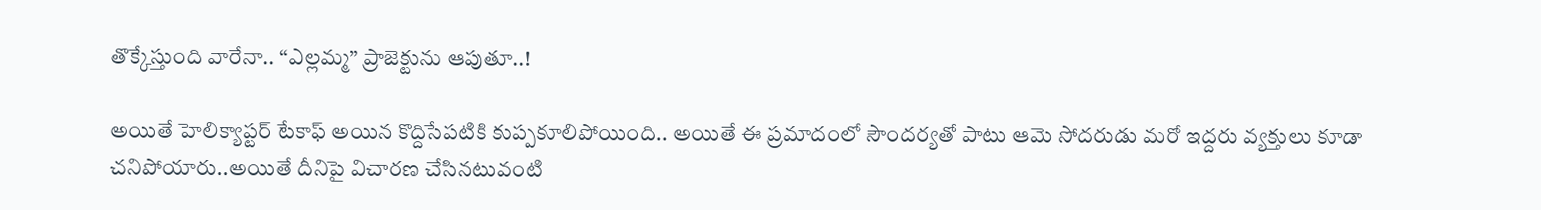తొక్కేస్తుంది వారేనా.. “ఎల్లమ్మ” ప్రాజెక్టును ఆపుతూ..!

అయితే హెలిక్యాప్టర్ టేకాఫ్ అయిన కొద్దిసేపటికి కుప్పకూలిపోయింది.. అయితే ఈ ప్రమాదంలో సౌందర్యతో పాటు ఆమె సోదరుడు మరో ఇద్దరు వ్యక్తులు కూడా చనిపోయారు..అయితే దీనిపై విచారణ చేసినటువంటి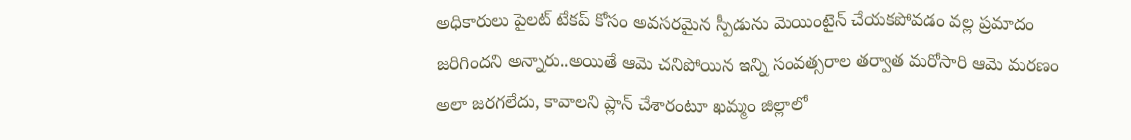అధికారులు పైలట్ టేకప్ కోసం అవసరమైన స్పీడును మెయింటైన్ చేయకపోవడం వల్ల ప్రమాదం జరిగిందని అన్నారు..అయితే ఆమె చనిపోయిన ఇన్ని సంవత్సరాల తర్వాత మరోసారి ఆమె మరణం అలా జరగలేదు, కావాలని ప్లాన్ చేశారంటూ ఖమ్మం జిల్లాలో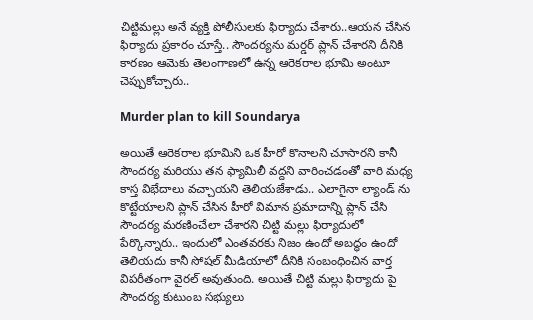చిట్టిమల్లు అనే వ్యక్తి పోలీసులకు ఫిర్యాదు చేశారు..ఆయన చేసిన ఫిర్యాదు ప్రకారం చూస్తే.. సౌందర్యను మర్డర్ ప్లాన్ చేశారని దీనికి కారణం ఆమెకు తెలంగాణలో ఉన్న ఆరెకరాల భూమి అంటూ చెప్పుకోచ్చారు..

Murder plan to kill Soundarya

అయితే ఆరెకరాల భూమిని ఒక హీరో కొనాలని చూసారని కానీ సౌందర్య మరియు తన ఫ్యామిలీ వద్దని వారించడంతో వారి మధ్య కాస్త విభేదాలు వచ్చాయని తెలియజేశాడు.. ఎలాగైనా ల్యాండ్ ను కొట్టేయాలని ప్లాన్ చేసిన హీరో విమాన ప్రమాదాన్ని ప్లాన్ చేసి సౌందర్య మరణించేలా చేశారని చిట్టి మల్లు ఫిర్యాదులో పేర్కొన్నారు.. ఇందులో ఎంతవరకు నిజం ఉందో అబద్ధం ఉందో తెలియదు కానీ సోషల్ మీడియాలో దీనికి సంబంధించిన వార్త విపరీతంగా వైరల్ అవుతుంది. అయితే చిట్టి మల్లు ఫిర్యాదు పై సౌందర్య కుటుంబ సభ్యులు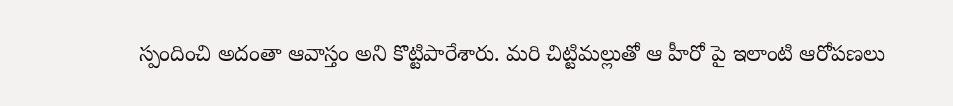స్పందించి అదంతా ఆవాస్తం అని కొట్టిపారేశారు. మరి చిట్టిమల్లుతో ఆ హీరో పై ఇలాంటి ఆరోపణలు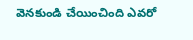వెనకుండి చేయించింది ఎవరో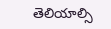తెలియాల్సి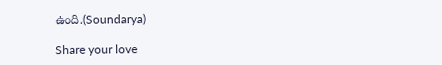ఉంది.(Soundarya)

Share your love